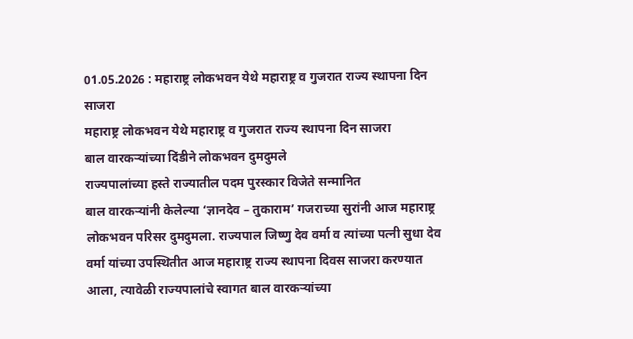01.05.2026 : महाराष्ट्र लोकभवन येथे महाराष्ट्र व गुजरात राज्य स्थापना दिन साजरा
महाराष्ट्र लोकभवन येथे महाराष्ट्र व गुजरात राज्य स्थापना दिन साजरा
बाल वारकऱ्यांच्या दिंडीने लोकभवन दुमदुमले
राज्यपालांच्या हस्ते राज्यातील पदम पुरस्कार विजेते सन्मानित
बाल वारकऱ्यांनी केलेल्या ‘ज्ञानदेव – तुकाराम’ गजराच्या सुरांनी आज महाराष्ट्र लोकभवन परिसर दुमदुमला. राज्यपाल जिष्णु देव वर्मा व त्यांच्या पत्नी सुधा देव वर्मा यांच्या उपस्थितीत आज महाराष्ट्र राज्य स्थापना दिवस साजरा करण्यात आला, त्यावेळी राज्यपालांचे स्वागत बाल वारकऱ्यांच्या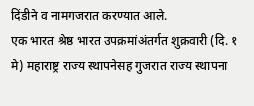दिंडीने व नामगजरात करण्यात आले.
एक भारत श्रेष्ठ भारत उपक्रमांअंतर्गत शुक्रवारी (दि. १ मे) महाराष्ट्र राज्य स्थापनेसह गुजरात राज्य स्थापना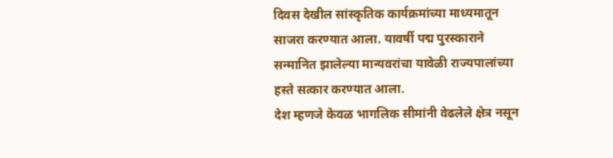दिवस देखील सांस्कृतिक कार्यक्रमांच्या माध्यमातून साजरा करण्यात आला. यावर्षी पद्म पुरस्काराने सन्मानित झालेल्या मान्यवरांचा यावेळी राज्यपालांच्या हस्ते सत्कार करण्यात आला.
देश म्हणजे केवळ भागलिक सीमांनी वेढलेले क्षेत्र नसून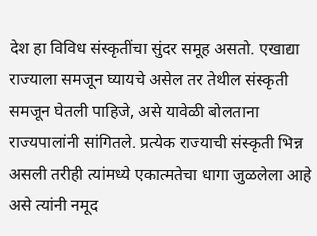देश हा विविध संस्कृतींचा सुंदर समूह असतो. एखाद्या राज्याला समजून घ्यायचे असेल तर तेथील संस्कृती समजून घेतली पाहिजे, असे यावेळी बोलताना राज्यपालांनी सांगितले. प्रत्येक राज्याची संस्कृती भिन्न असली तरीही त्यांमध्ये एकात्मतेचा धागा जुळलेला आहे असे त्यांनी नमूद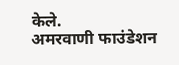केले.
अमरवाणी फाउंडेशन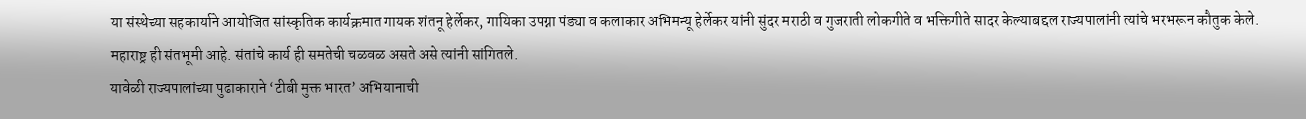या संस्थेच्या सहकार्याने आयोजित सांस्कृतिक कार्यक्रमात गायक शंतनू हेर्लेकर, गायिका उपग्ना पंड्या व कलाकार अभिमन्यू हेर्लेकर यांनी सुंदर मराठी व गुजराती लोकगीते व भक्तिगीते सादर केल्याबद्दल राज्यपालांनी त्यांचे भरभरून कौतुक केले.
महाराष्ट्र ही संतभूमी आहे. संतांचे कार्य ही समतेची चळवळ असते असे त्यांनी सांगितले.
यावेळी राज्यपालांच्या पुढाकाराने ‘टीबी मुक्त भारत’ अभियानाची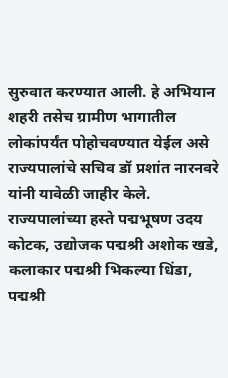सुरुवात करण्यात आली. हे अभियान शहरी तसेच ग्रामीण भागातील लोकांपर्यंत पोहोचवण्यात येईल असे राज्यपालांचे सचिव डॉ प्रशांत नारनवरे यांनी यावेळी जाहीर केले.
राज्यपालांच्या हस्ते पद्मभूषण उदय कोटक, उद्योजक पद्मश्री अशोक खडे, कलाकार पद्मश्री भिकल्या धिंडा, पद्मश्री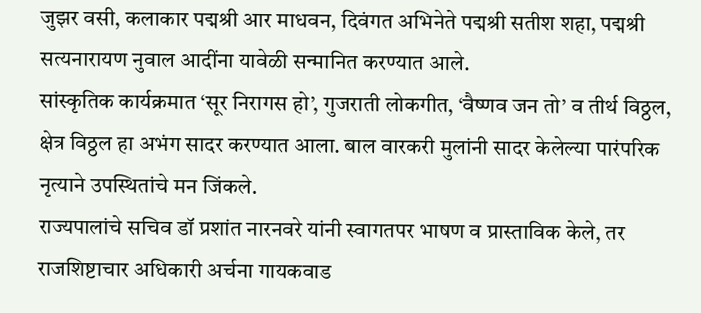जुझर वसी, कलाकार पद्मश्री आर माधवन, दिवंगत अभिनेते पद्मश्री सतीश शहा, पद्मश्री सत्यनारायण नुवाल आदींना यावेळी सन्मानित करण्यात आले.
सांस्कृतिक कार्यक्रमात ‘सूर निरागस हो’, गुजराती लोकगीत, ‘वैष्णव जन तो’ व तीर्थ विठ्ठल, क्षेत्र विठ्ठल हा अभंग सादर करण्यात आला. बाल वारकरी मुलांनी सादर केलेल्या पारंपरिक नृत्याने उपस्थितांचे मन जिंकले.
राज्यपालांचे सचिव डॉ प्रशांत नारनवरे यांनी स्वागतपर भाषण व प्रास्ताविक केले, तर राजशिष्टाचार अधिकारी अर्चना गायकवाड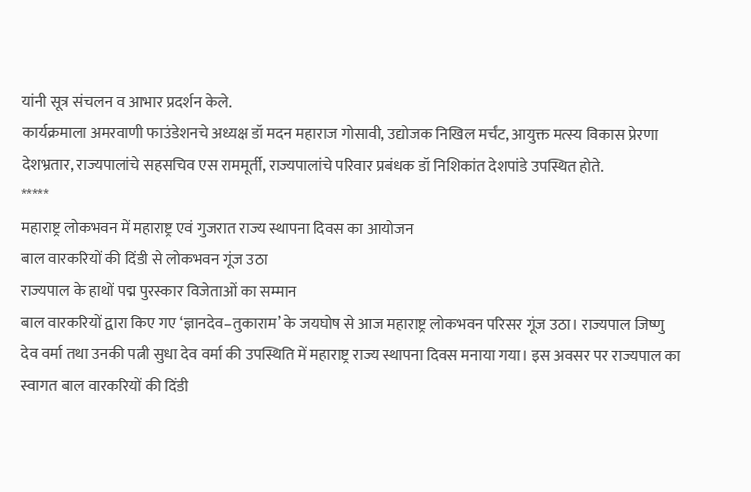यांनी सूत्र संचलन व आभार प्रदर्शन केले.
कार्यक्रमाला अमरवाणी फाउंडेशनचे अध्यक्ष डॉ मदन महाराज गोसावी, उद्योजक निखिल मर्चंट, आयुक्त मत्स्य विकास प्रेरणा देशभ्रतार, राज्यपालांचे सहसचिव एस राममूर्ती, राज्यपालांचे परिवार प्रबंधक डॉ निशिकांत देशपांडे उपस्थित होते.
*****
महाराष्ट्र लोकभवन में महाराष्ट्र एवं गुजरात राज्य स्थापना दिवस का आयोजन
बाल वारकरियों की दिंडी से लोकभवन गूंज उठा
राज्यपाल के हाथों पद्म पुरस्कार विजेताओं का सम्मान
बाल वारकरियों द्वारा किए गए ‘ज्ञानदेव–तुकाराम’ के जयघोष से आज महाराष्ट्र लोकभवन परिसर गूंज उठा। राज्यपाल जिष्णु देव वर्मा तथा उनकी पत्नी सुधा देव वर्मा की उपस्थिति में महाराष्ट्र राज्य स्थापना दिवस मनाया गया। इस अवसर पर राज्यपाल का स्वागत बाल वारकरियों की दिंडी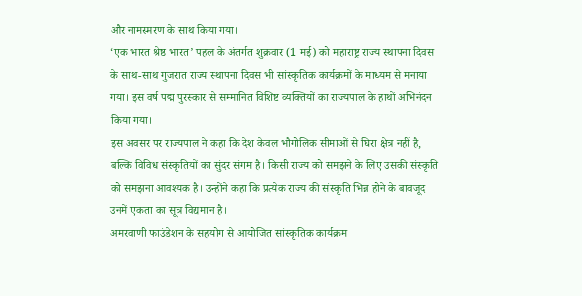और नामस्मरण के साथ किया गया।
‘एक भारत श्रेष्ठ भारत’ पहल के अंतर्गत शुक्रवार (1 मई) को महाराष्ट्र राज्य स्थापना दिवस के साथ-साथ गुजरात राज्य स्थापना दिवस भी सांस्कृतिक कार्यक्रमों के माध्यम से मनाया गया। इस वर्ष पद्म पुरस्कार से सम्मानित विशिष्ट व्यक्तियों का राज्यपाल के हाथों अभिनंदन किया गया।
इस अवसर पर राज्यपाल ने कहा कि देश केवल भौगोलिक सीमाओं से घिरा क्षेत्र नहीं है, बल्कि विविध संस्कृतियों का सुंदर संगम है। किसी राज्य को समझने के लिए उसकी संस्कृति को समझना आवश्यक है। उन्होंने कहा कि प्रत्येक राज्य की संस्कृति भिन्न होने के बावजूद उनमें एकता का सूत्र विद्यमान है।
अमरवाणी फाउंडेशन के सहयोग से आयोजित सांस्कृतिक कार्यक्रम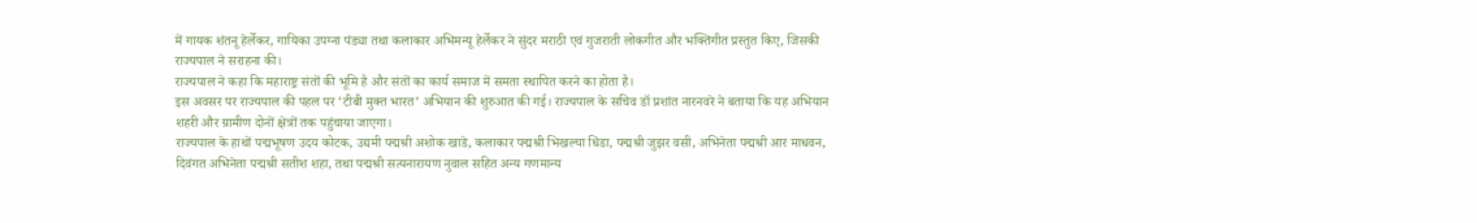में गायक शंतनू हेर्लेकर, गायिका उपग्ना पंड्या तथा कलाकार अभिमन्यू हेर्लेकर ने सुंदर मराठी एवं गुजराती लोकगीत और भक्तिगीत प्रस्तुत किए, जिसकी राज्यपाल ने सराहना की।
राज्यपाल ने कहा कि महाराष्ट्र संतों की भूमि है और संतों का कार्य समाज में समता स्थापित करने का होता है।
इस अवसर पर राज्यपाल की पहल पर ‘टीबी मुक्त भारत’ अभियान की शुरुआत की गई। राज्यपाल के सचिव डॉ प्रशांत नारनवरे ने बताया कि यह अभियान शहरी और ग्रामीण दोनों क्षेत्रों तक पहुंचाया जाएगा।
राज्यपाल के हाथों पद्मभूषण उदय कोटक, उद्यमी पद्मश्री अशोक खाडे, कलाकार पद्मश्री भिखल्या धिंडा, पद्मश्री जुझर वसी, अभिनेता पद्मश्री आर माधवन, दिवंगत अभिनेता पद्मश्री सतीश शहा, तथा पद्मश्री सत्यनारायण नुवाल सहित अन्य गणमान्य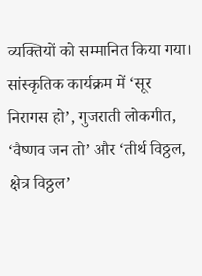व्यक्तियों को सम्मानित किया गया।
सांस्कृतिक कार्यक्रम में ‘सूर निरागस हो’, गुजराती लोकगीत, ‘वैष्णव जन तो’ और ‘तीर्थ विठ्ठल, क्षेत्र विठ्ठल’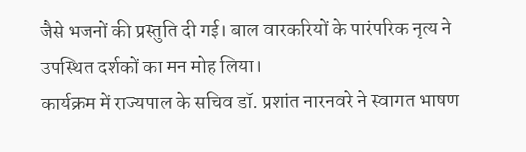जैसे भजनों की प्रस्तुति दी गई। बाल वारकरियों के पारंपरिक नृत्य ने उपस्थित दर्शकों का मन मोह लिया।
कार्यक्रम में राज्यपाल के सचिव डॉ. प्रशांत नारनवरे ने स्वागत भाषण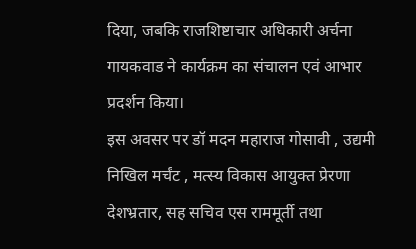दिया, जबकि राजशिष्टाचार अधिकारी अर्चना गायकवाड ने कार्यक्रम का संचालन एवं आभार प्रदर्शन किया।
इस अवसर पर डॉ मदन महाराज गोसावी , उद्यमी निखिल मर्चंट , मत्स्य विकास आयुक्त प्रेरणा देशभ्रतार, सह सचिव एस राममूर्ती तथा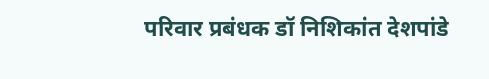परिवार प्रबंधक डॉ निशिकांत देशपांडे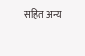सहित अन्य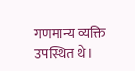गणमान्य व्यक्ति उपस्थित थे।